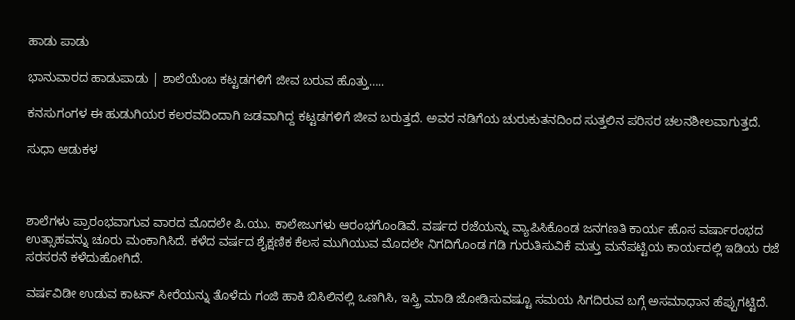ಹಾಡು ಪಾಡು

ಭಾನುವಾರದ ಹಾಡುಪಾಡು | ಶಾಲೆಯೆಂಬ ಕಟ್ಟಡಗಳಿಗೆ ಜೀವ ಬರುವ ಹೊತ್ತು…..

ಕನಸುಗಂಗಳ ಈ ಹುಡುಗಿಯರ ಕಲರವದಿಂದಾಗಿ ಜಡವಾಗಿದ್ದ ಕಟ್ಟಡಗಳಿಗೆ ಜೀವ ಬರುತ್ತದೆ. ಅವರ ನಡಿಗೆಯ ಚುರುಕುತನದಿಂದ ಸುತ್ತಲಿನ ಪರಿಸರ ಚಲನಶೀಲವಾಗುತ್ತದೆ.

ಸುಧಾ ಆಡುಕಳ



ಶಾಲೆಗಳು ಪ್ರಾರಂಭವಾಗುವ ವಾರದ ಮೊದಲೇ ಪಿ.ಯು. ಕಾಲೇಜುಗಳು ಆರಂಭಗೊಂಡಿವೆ. ವರ್ಷದ ರಜೆಯನ್ನು ವ್ಯಾಪಿಸಿಕೊಂಡ ಜನಗಣತಿ ಕಾರ್ಯ ಹೊಸ ವರ್ಷಾರಂಭದ ಉತ್ಸಾಹವನ್ನು ಚೂರು ಮಂಕಾಗಿಸಿದೆ. ಕಳೆದ ವರ್ಷದ ಶೈಕ್ಷಣಿಕ ಕೆಲಸ ಮುಗಿಯುವ ಮೊದಲೇ ನಿಗದಿಗೊಂಡ ಗಡಿ ಗುರುತಿಸುವಿಕೆ ಮತ್ತು ಮನೆಪಟ್ಟಿಯ ಕಾರ್ಯದಲ್ಲಿ ಇಡಿಯ ರಜೆ ಸರಸರನೆ ಕಳೆದುಹೋಗಿದೆ.

ವರ್ಷವಿಡೀ ಉಡುವ ಕಾಟನ್ ಸೀರೆಯನ್ನು ತೊಳೆದು ಗಂಜಿ ಹಾಕಿ ಬಿಸಿಲಿನಲ್ಲಿ ಒಣಗಿಸಿ, ಇಸ್ತ್ರಿ ಮಾಡಿ ಜೋಡಿಸುವಷ್ಟೂ ಸಮಯ ಸಿಗದಿರುವ ಬಗ್ಗೆ ಅಸಮಾಧಾನ ಹೆಪ್ಪುಗಟ್ಟಿದೆ.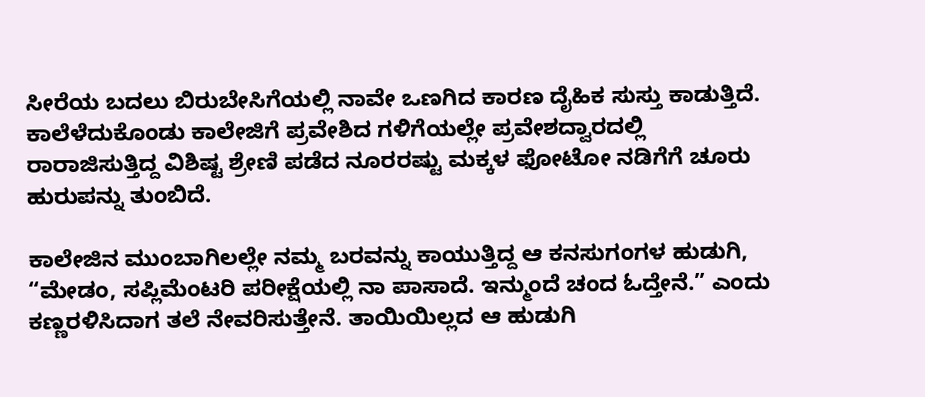ಸೀರೆಯ ಬದಲು ಬಿರುಬೇಸಿಗೆಯಲ್ಲಿ ನಾವೇ ಒಣಗಿದ ಕಾರಣ ದೈಹಿಕ ಸುಸ್ತು ಕಾಡುತ್ತಿದೆ. ಕಾಲೆಳೆದುಕೊಂಡು ಕಾಲೇಜಿಗೆ ಪ್ರವೇಶಿದ ಗಳಿಗೆಯಲ್ಲೇ ಪ್ರವೇಶದ್ವಾರದಲ್ಲಿ ರಾರಾಜಿಸುತ್ತಿದ್ದ ವಿಶಿಷ್ಟ ಶ್ರೇಣಿ ಪಡೆದ ನೂರರಷ್ಟು ಮಕ್ಕಳ ಫೋಟೋ ನಡಿಗೆಗೆ ಚೂರು ಹುರುಪನ್ನು ತುಂಬಿದೆ.

ಕಾಲೇಜಿನ ಮುಂಬಾಗಿಲಲ್ಲೇ ನಮ್ಮ ಬರವನ್ನು ಕಾಯುತ್ತಿದ್ದ ಆ ಕನಸುಗಂಗಳ ಹುಡುಗಿ, “ಮೇಡಂ, ಸಪ್ಲಿಮೆಂಟರಿ ಪರೀಕ್ಷೆಯಲ್ಲಿ ನಾ ಪಾಸಾದೆ. ಇನ್ಮುಂದೆ ಚಂದ ಓದ್ತೇನೆ.” ಎಂದು ಕಣ್ಣರಳಿಸಿದಾಗ ತಲೆ ನೇವರಿಸುತ್ತೇನೆ. ತಾಯಿಯಿಲ್ಲದ ಆ ಹುಡುಗಿ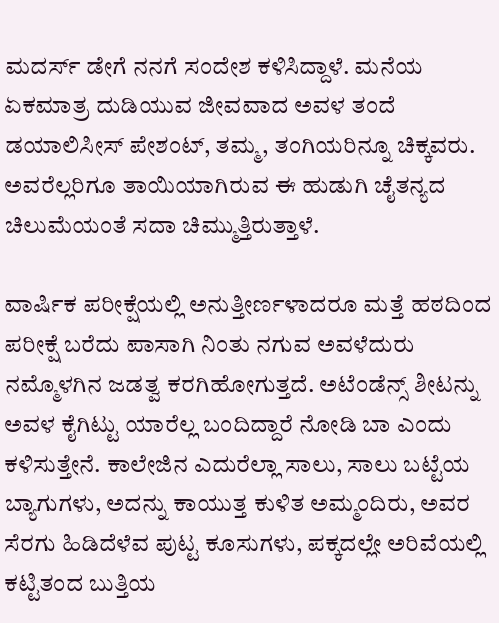ಮದರ್ಸ್ ಡೇಗೆ ನನಗೆ ಸಂದೇಶ ಕಳಿಸಿದ್ದಾಳೆ. ಮನೆಯ ಏಕಮಾತ್ರ ದುಡಿಯುವ ಜೀವವಾದ ಅವಳ ತಂದೆ ಡಯಾಲಿಸೀಸ್ ಪೇಶಂಟ್, ತಮ್ಮ, ತಂಗಿಯರಿನ್ನೂ ಚಿಕ್ಕವರು. ಅವರೆಲ್ಲರಿಗೂ ತಾಯಿಯಾಗಿರುವ ಈ ಹುಡುಗಿ ಚೈತನ್ಯದ ಚಿಲುಮೆಯಂತೆ ಸದಾ ಚಿಮ್ಮುತ್ತಿರುತ್ತಾಳೆ.

ವಾರ್ಷಿಕ ಪರೀಕ್ಷೆಯಲ್ಲಿ ಅನುತ್ತೀರ್ಣಳಾದರೂ ಮತ್ತೆ ಹಠದಿಂದ ಪರೀಕ್ಷೆ ಬರೆದು ಪಾಸಾಗಿ ನಿಂತು ನಗುವ ಅವಳೆದುರು ನಮ್ಮೊಳಗಿನ ಜಡತ್ವ ಕರಗಿಹೋಗುತ್ತದೆ. ಅಟೆಂಡೆನ್ಸ್ ಶೀಟನ್ನು ಅವಳ ಕೈಗಿಟ್ಟು ಯಾರೆಲ್ಲ ಬಂದಿದ್ದಾರೆ ನೋಡಿ ಬಾ ಎಂದು ಕಳಿಸುತ್ತೇನೆ. ಕಾಲೇಜಿನ ಎದುರೆಲ್ಲಾ ಸಾಲು, ಸಾಲು ಬಟ್ಟೆಯ ಬ್ಯಾಗುಗಳು, ಅದನ್ನು ಕಾಯುತ್ತ ಕುಳಿತ ಅಮ್ಮಂದಿರು, ಅವರ ಸೆರಗು ಹಿಡಿದೆಳೆವ ಪುಟ್ಟ ಕೂಸುಗಳು, ಪಕ್ಕದಲ್ಲೇ ಅರಿವೆಯಲ್ಲಿ ಕಟ್ಟಿತಂದ ಬುತ್ತಿಯ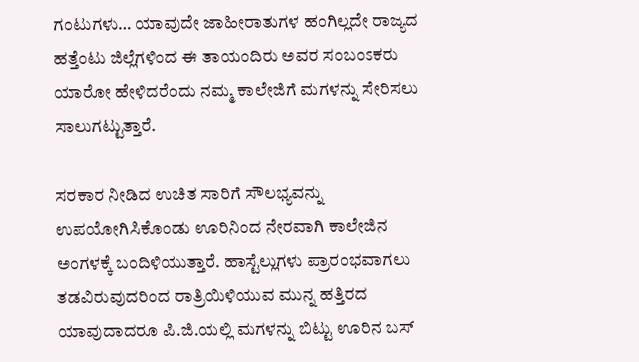ಗಂಟುಗಳು… ಯಾವುದೇ ಜಾಹೀರಾತುಗಳ ಹಂಗಿಲ್ಲದೇ ರಾಜ್ಯದ ಹತ್ತೆಂಟು ಜಿಲ್ಲೆಗಳಿಂದ ಈ ತಾಯಂದಿರು ಅವರ ಸಂಬಂಽಕರು ಯಾರೋ ಹೇಳಿದರೆಂದು ನಮ್ಮ ಕಾಲೇಜಿಗೆ ಮಗಳನ್ನು ಸೇರಿಸಲು ಸಾಲುಗಟ್ಟುತ್ತಾರೆ.

ಸರಕಾರ ನೀಡಿದ ಉಚಿತ ಸಾರಿಗೆ ಸೌಲಭ್ಯವನ್ನು ಉಪಯೋಗಿಸಿಕೊಂಡು ಊರಿನಿಂದ ನೇರವಾಗಿ ಕಾಲೇಜಿನ ಅಂಗಳಕ್ಕೆ ಬಂದಿಳಿಯುತ್ತಾರೆ. ಹಾಸ್ಟೆಲ್ಲುಗಳು ಪ್ರಾರಂಭವಾಗಲು ತಡವಿರುವುದರಿಂದ ರಾತ್ರಿಯಿಳಿಯುವ ಮುನ್ನ ಹತ್ತಿರದ ಯಾವುದಾದರೂ ಪಿ.ಜಿ.ಯಲ್ಲಿ ಮಗಳನ್ನು ಬಿಟ್ಟು ಊರಿನ ಬಸ್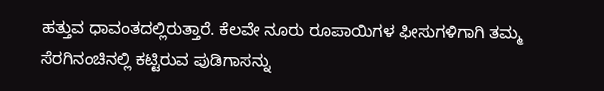ಹತ್ತುವ ಧಾವಂತದಲ್ಲಿರುತ್ತಾರೆ. ಕೆಲವೇ ನೂರು ರೂಪಾಯಿಗಳ ಫೀಸುಗಳಿಗಾಗಿ ತಮ್ಮ ಸೆರಗಿನಂಚಿನಲ್ಲಿ ಕಟ್ಟಿರುವ ಪುಡಿಗಾಸನ್ನು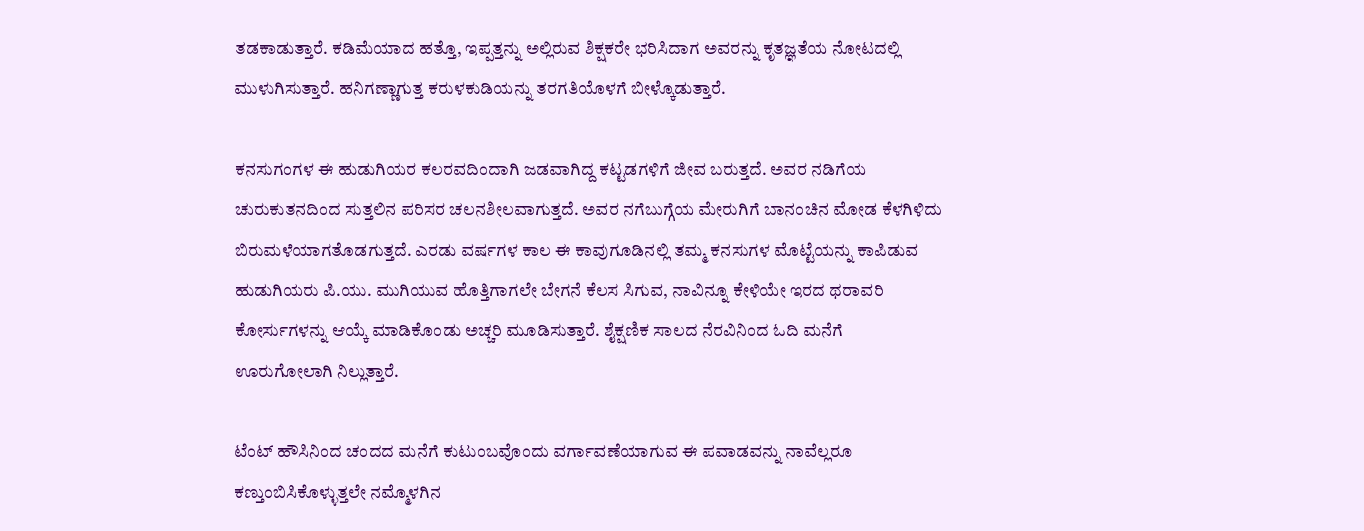ತಡಕಾಡುತ್ತಾರೆ. ಕಡಿಮೆಯಾದ ಹತ್ತೊ, ಇಪ್ಪತ್ತನ್ನು ಅಲ್ಲಿರುವ ಶಿಕ್ಷಕರೇ ಭರಿಸಿದಾಗ ಅವರನ್ನು ಕೃತಜ್ಞತೆಯ ನೋಟದಲ್ಲಿ ಮುಳುಗಿಸುತ್ತಾರೆ. ಹನಿಗಣ್ಣಾಗುತ್ತ ಕರುಳಕುಡಿಯನ್ನು ತರಗತಿಯೊಳಗೆ ಬೀಳ್ಕೊಡುತ್ತಾರೆ.

ಕನಸುಗಂಗಳ ಈ ಹುಡುಗಿಯರ ಕಲರವದಿಂದಾಗಿ ಜಡವಾಗಿದ್ದ ಕಟ್ಟಡಗಳಿಗೆ ಜೀವ ಬರುತ್ತದೆ. ಅವರ ನಡಿಗೆಯ ಚುರುಕುತನದಿಂದ ಸುತ್ತಲಿನ ಪರಿಸರ ಚಲನಶೀಲವಾಗುತ್ತದೆ. ಅವರ ನಗೆಬುಗ್ಗೆಯ ಮೇರುಗಿಗೆ ಬಾನಂಚಿನ ಮೋಡ ಕೆಳಗಿಳಿದು ಬಿರುಮಳೆಯಾಗತೊಡಗುತ್ತದೆ. ಎರಡು ವರ್ಷಗಳ ಕಾಲ ಈ ಕಾವುಗೂಡಿನಲ್ಲಿ ತಮ್ಮ ಕನಸುಗಳ ಮೊಟ್ಟೆಯನ್ನು ಕಾಪಿಡುವ ಹುಡುಗಿಯರು ಪಿ.ಯು. ಮುಗಿಯುವ ಹೊತ್ತಿಗಾಗಲೇ ಬೇಗನೆ ಕೆಲಸ ಸಿಗುವ, ನಾವಿನ್ನೂ ಕೇಳಿಯೇ ಇರದ ಥರಾವರಿ ಕೋರ್ಸುಗಳನ್ನು ಆಯ್ಕೆ ಮಾಡಿಕೊಂಡು ಅಚ್ಚರಿ ಮೂಡಿಸುತ್ತಾರೆ. ಶೈಕ್ಷಣಿಕ ಸಾಲದ ನೆರವಿನಿಂದ ಓದಿ ಮನೆಗೆ ಊರುಗೋಲಾಗಿ ನಿಲ್ಲುತ್ತಾರೆ.

ಟೆಂಟ್ ಹೌಸಿನಿಂದ ಚಂದದ ಮನೆಗೆ ಕುಟುಂಬವೊಂದು ವರ್ಗಾವಣೆಯಾಗುವ ಈ ಪವಾಡವನ್ನು ನಾವೆಲ್ಲರೂ ಕಣ್ತುಂಬಿಸಿಕೊಳ್ಳುತ್ತಲೇ ನಮ್ಮೊಳಗಿನ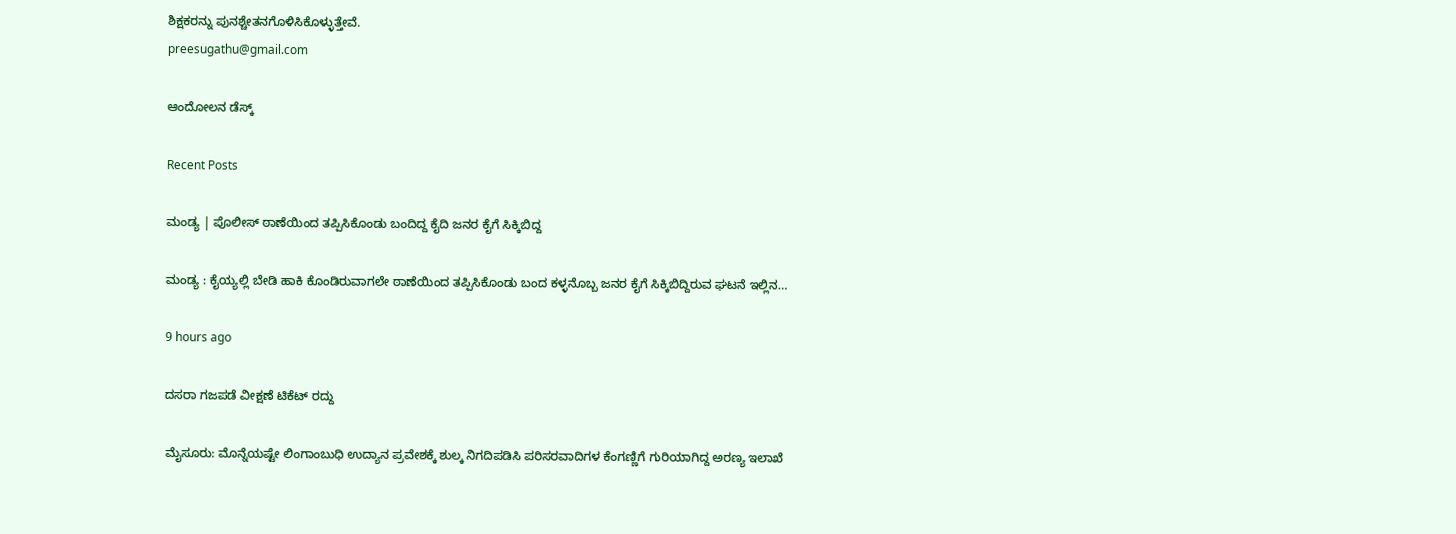ಶಿಕ್ಷಕರನ್ನು ಪುನಶ್ಚೇತನಗೊಳಿಸಿಕೊಳ್ಳುತ್ತೇವೆ.
preesugathu@gmail.com

ಆಂದೋಲನ ಡೆಸ್ಕ್

Recent Posts

ಮಂಡ್ಯ | ಪೊಲೀಸ್ ಠಾಣೆಯಿಂದ ತಪ್ಪಿಸಿಕೊಂಡು ಬಂದಿದ್ದ ಕೈದಿ ಜನರ ಕೈಗೆ ಸಿಕ್ಕಿಬಿದ್ದ

ಮಂಡ್ಯ : ಕೈಯ್ಯಲ್ಲಿ ಬೇಡಿ ಹಾಕಿ ಕೊಂಡಿರುವಾಗಲೇ ಠಾಣೆಯಿಂದ ತಪ್ಪಿಸಿಕೊಂಡು ಬಂದ ಕಳ್ಳನೊಬ್ಬ ಜನರ ಕೈಗೆ ಸಿಕ್ಕಿಬಿದ್ದಿರುವ ಘಟನೆ ಇಲ್ಲಿನ…

9 hours ago

ದಸರಾ ಗಜಪಡೆ ವೀಕ್ಷಣೆ ಟಿಕೆಟ್‌ ರದ್ದು

ಮೈಸೂರು: ಮೊನ್ನೆಯಷ್ಟೇ ಲಿಂಗಾಂಬುಧಿ ಉದ್ಯಾನ ಪ್ರವೇಶಕ್ಕೆ ಶುಲ್ಕ ನಿಗದಿಪಡಿಸಿ ಪರಿಸರವಾದಿಗಳ ಕೆಂಗಣ್ಣಿಗೆ ಗುರಿಯಾಗಿದ್ದ ಅರಣ್ಯ ಇಲಾಖೆ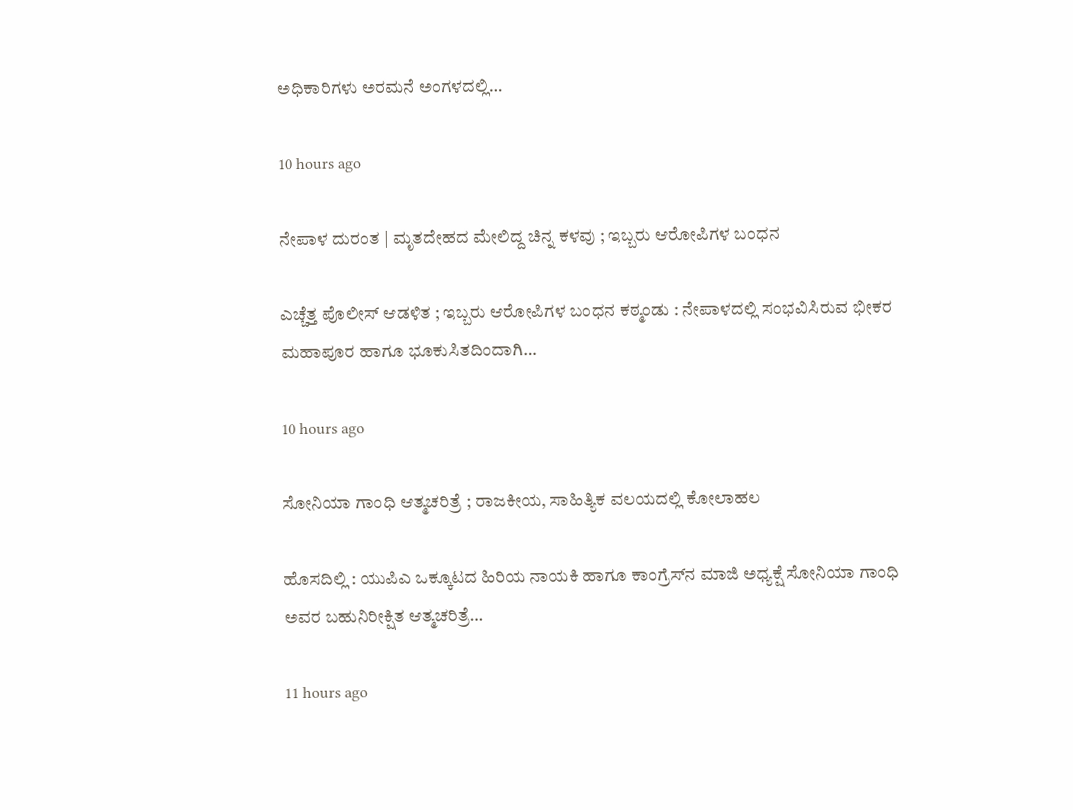ಅಧಿಕಾರಿಗಳು ಅರಮನೆ ಅಂಗಳದಲ್ಲಿ…

10 hours ago

ನೇಪಾಳ ದುರಂತ | ಮೃತದೇಹದ ಮೇಲಿದ್ದ ಚಿನ್ನ ಕಳವು ; ಇಬ್ಬರು ಆರೋಪಿಗಳ ಬಂಧನ

ಎಚ್ಚೆತ್ತ ಪೊಲೀಸ್ ಆಡಳಿತ ; ಇಬ್ಬರು ಆರೋಪಿಗಳ ಬಂಧನ ಕಠ್ಮಂಡು : ನೇಪಾಳದಲ್ಲಿ ಸಂಭವಿಸಿರುವ ಭೀಕರ ಮಹಾಪೂರ ಹಾಗೂ ಭೂಕುಸಿತದಿಂದಾಗಿ…

10 hours ago

ಸೋನಿಯಾ ಗಾಂಧಿ ಆತ್ಮಚರಿತ್ರೆ ; ರಾಜಕೀಯ, ಸಾಹಿತ್ಯಿಕ ವಲಯದಲ್ಲಿ ಕೋಲಾಹಲ

ಹೊಸದಿಲ್ಲಿ : ಯುಪಿಎ ಒಕ್ಕೂಟದ ಹಿರಿಯ ನಾಯಕಿ ಹಾಗೂ ಕಾಂಗ್ರೆಸ್‌ನ ಮಾಜಿ ಅಧ್ಯಕ್ಷೆ ಸೋನಿಯಾ ಗಾಂಧಿ ಅವರ ಬಹುನಿರೀಕ್ಷಿತ ಆತ್ಮಚರಿತ್ರೆ…

11 hours ago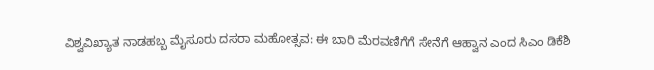ವಿಶ್ವವಿಖ್ಯಾತ ನಾಡಹಬ್ಬ ಮೈಸೂರು ದಸರಾ ಮಹೋತ್ಸವ: ಈ ಬಾರಿ ಮೆರವಣಿಗೆಗೆ ಸೇನೆಗೆ ಆಹ್ವಾನ ಎಂದ ಸಿಎಂ ಡಿಕೆಶಿ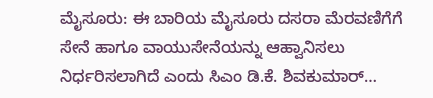ಮೈಸೂರು: ಈ ಬಾರಿಯ ಮೈಸೂರು ದಸರಾ ಮೆರವಣಿಗೆಗೆ ಸೇನೆ ಹಾಗೂ ವಾಯುಸೇನೆಯನ್ನು ಆಹ್ವಾನಿಸಲು ನಿರ್ಧರಿಸಲಾಗಿದೆ ಎಂದು ಸಿಎಂ ಡಿ.ಕೆ. ಶಿವಕುಮಾರ್‌…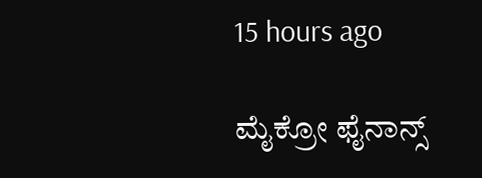15 hours ago

ಮೈಕ್ರೋ ಫೈನಾನ್ಸ್‌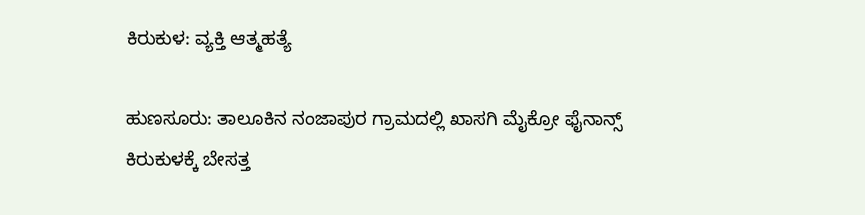ಕಿರುಕುಳ: ವ್ಯಕ್ತಿ ಆತ್ಮಹತ್ಯೆ

ಹುಣಸೂರು: ತಾಲೂಕಿನ ನಂಜಾಪುರ ಗ್ರಾಮದಲ್ಲಿ ಖಾಸಗಿ ಮೈಕ್ರೋ ಫೈನಾನ್ಸ್ ಕಿರುಕುಳಕ್ಕೆ ಬೇಸತ್ತ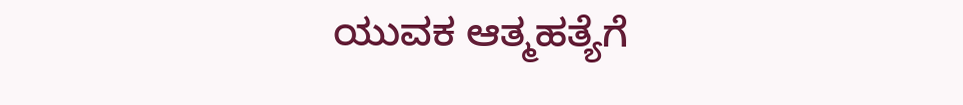ಯುವಕ ಆತ್ಮಹತ್ಯೆಗೆ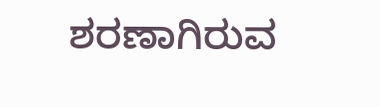ಶರಣಾಗಿರುವ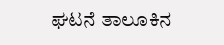ಘಟನೆ ತಾಲೂಕಿನ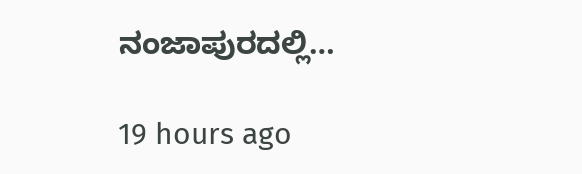ನಂಜಾಪುರದಲ್ಲಿ…

19 hours ago